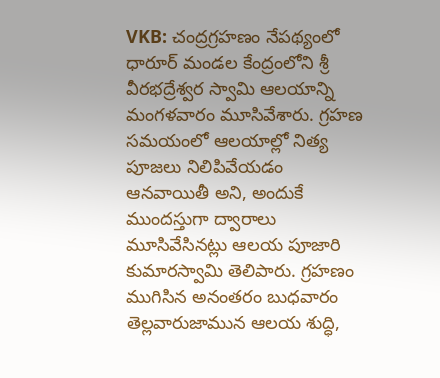VKB: చంద్రగ్రహణం నేపథ్యంలో ధారూర్ మండల కేంద్రంలోని శ్రీ వీరభద్రేశ్వర స్వామి ఆలయాన్ని మంగళవారం మూసివేశారు. గ్రహణ సమయంలో ఆలయాల్లో నిత్య పూజలు నిలిపివేయడం ఆనవాయితీ అని, అందుకే ముందస్తుగా ద్వారాలు మూసివేసినట్లు ఆలయ పూజారి కుమారస్వామి తెలిపారు. గ్రహణం ముగిసిన అనంతరం బుధవారం తెల్లవారుజామున ఆలయ శుద్ధి,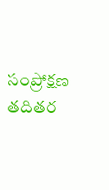సంప్రోక్షణ తదితర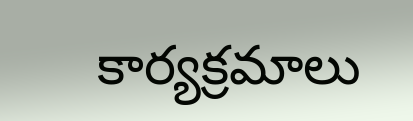కార్యక్రమాలు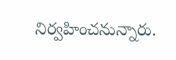నిర్వహించనున్నారు.